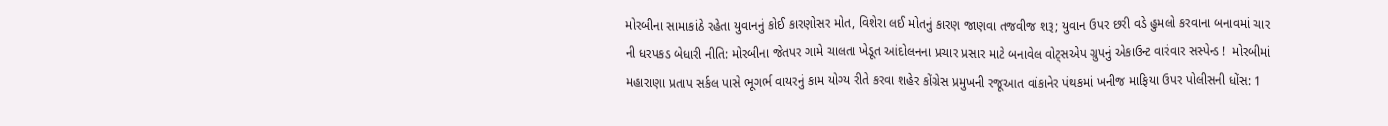મોરબીના સામાકાંઠે રહેતા યુવાનનું કોઈ કારણોસર મોત, વિશેરા લઈ મોતનું કારણ જાણવા તજવીજ શરૂ; યુવાન ઉપર છરી વડે હુમલો કરવાના બનાવમાં ચાર ની ધરપકડ બેધારી નીતિ: મોરબીના જેતપર ગામે ચાલતા ખેડૂત આંદોલનના પ્રચાર પ્રસાર માટે બનાવેલ વોટ્સએપ ગ્રુપનું એકાઉન્ટ વારંવાર સસ્પેન્ડ !  મોરબીમાં મહારાણા પ્રતાપ સર્કલ પાસે ભૂગર્ભ વાયરનું કામ યોગ્ય રીતે કરવા શહેર કોંગ્રેસ પ્રમુખની રજૂઆત વાંકાનેર પંથકમાં ખનીજ માફિયા ઉપર પોલીસની ધોંસ: 1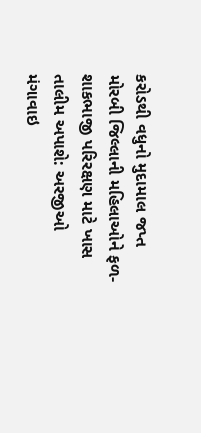કરોડથી વધુનો મુદામાલ જપ્ત મોરબી જિલ્લાની મહિલાઓને ફળ-શાકભાજી પરિરક્ષણ માટે ખાસ તાલીમ અપાશે: અરજીઓ મંગાવાઇ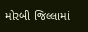મોરબી જિલ્લામાં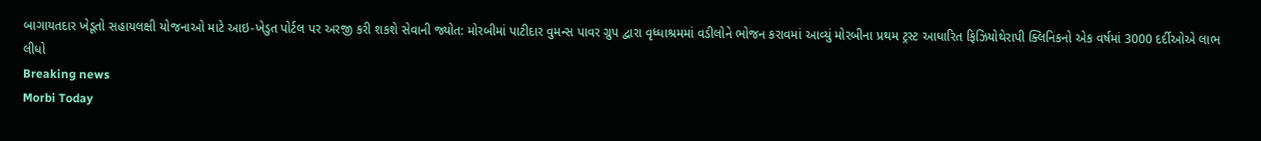બાગાયતદાર ખેડૂતો સહાયલક્ષી યોજનાઓ માટે આઇ-ખેડુત પોર્ટલ પર અરજી કરી શકશે સેવાની જ્યોત: મોરબીમાં પાટીદાર વુમન્સ પાવર ગ્રુપ દ્વારા વૃધ્ધાશ્રમમાં વડીલોને ભોજન કરાવમાં આવ્યું મોરબીના પ્રથમ ટ્રસ્ટ આધારિત ફિઝિયોથેરાપી ક્લિનિકનો એક વર્ષમાં 3000 દર્દીઓએ લાભ લીધો
Breaking news
Morbi Today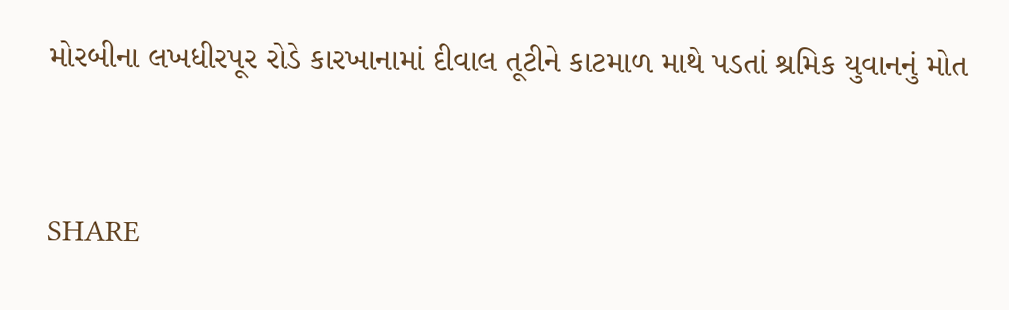મોરબીના લખધીરપૂર રોડે કારખાનામાં દીવાલ તૂટીને કાટમાળ માથે પડતાં શ્રમિક યુવાનનું મોત


SHARE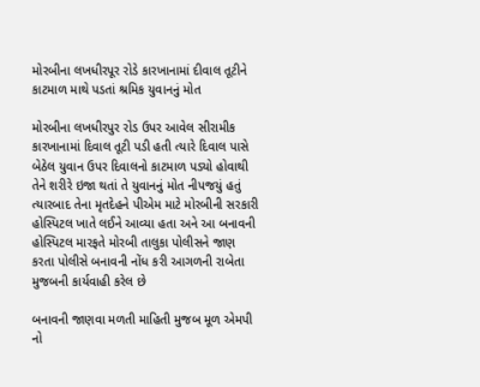મોરબીના લખધીરપૂર રોડે કારખાનામાં દીવાલ તૂટીને કાટમાળ માથે પડતાં શ્રમિક યુવાનનું મોત

મોરબીના લખધીરપુર રોડ ઉપર આવેલ સીરામીક કારખાનામાં દિવાલ તૂટી પડી હતી ત્યારે દિવાલ પાસે બેઠેલ યુવાન ઉપર દિવાલનો કાટમાળ પડ્યો હોવાથી તેને શરીરે ઇજા થતાં તે યુવાનનું મોત નીપજયું હતું ત્યારબાદ તેના મૃતદેહને પીએમ માટે મોરબીની સરકારી હોસ્પિટલ ખાતે લઈને આવ્યા હતા અને આ બનાવની હોસ્પિટલ મારફતે મોરબી તાલુકા પોલીસને જાણ કરતા પોલીસે બનાવની નોંધ કરી આગળની રાબેતા મુજબની કાર્યવાહી કરેલ છે

બનાવની જાણવા મળતી માહિતી મુજબ મૂળ એમપી નો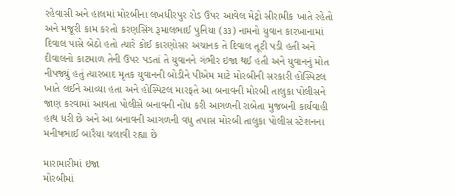રહેવાસી અને હાલમાં મોરબીના લખધીરપુર રોડ ઉપર આવેલ મેટ્રો સીરામીક ખાતે રહેતો અને મજૂરી કામ કરતો કરણસિંગ રૂમાલભાઈ પુનિયા (૩૩) નામનો યુવાન કારખાનામાં દિવાલ પાસે બેઠો હતો ત્યારે કોઈ કારણોસર અચાનક તે દિવાલ તૂટી પડી હતી અને દીવાલનો કાટમાળ તેની ઉપર પડતાં તે યુવાનને ગંભીર ઇજા થઈ હતી અને યુવાનનું મોત નીપજ્યું હતું ત્યારબાદ મૃતક યુવાનની બોડીને પીએમ માટે મોરબીની સરકારી હોસ્પિટલ ખાતે લઈને આવ્યા હતા અને હોસ્પિટલ મારફતે આ બનાવની મોરબી તાલુકા પોલીસને જાણ કરવામાં આવતા પોલીસે બનાવની નોંધ કરી આગળની રાબેતા મુજબની કાર્યવાહી હાથ ધરી છે અને આ બનાવની આગળની વધુ તપાસ મોરબી તાલુકા પોલીસ સ્ટેશનના મનીષભાઈ બારૈયા ચલાવી રહ્યા છે

મારામારીમાં ઇજા
મોરબીમાં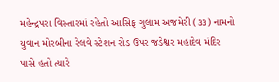મહેન્દ્રપરા વિસ્તારમાં રહેતો આસિફ ગુલામ અજમેરી (૩૩) નામનો યુવાન મોરબીના રેલવે સ્ટેશન રોડ ઉપર જડેશ્વર મહાદેવ મંદિર પાસે હતો ત્યારે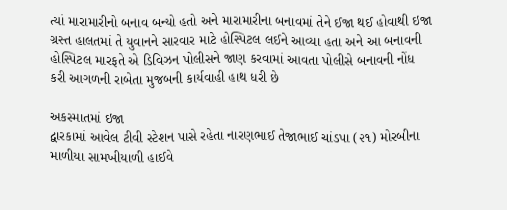ત્યાં મારામારીનો બનાવ બન્યો હતો અને મારામારીના બનાવમાં તેને ઈજા થઈ હોવાથી ઇજા ગ્રસ્ત હાલતમાં તે યુવાનને સારવાર માટે હોસ્પિટલ લઈને આવ્યા હતા અને આ બનાવની હોસ્પિટલ મારફતે એ ડિવિઝન પોલીસને જાણ કરવામાં આવતા પોલીસે બનાવની નોંધ કરી આગળની રાબેતા મુજબની કાર્યવાહી હાથ ધરી છે

અકસ્માતમાં ઇજા
દ્વારકામાં આવેલ ટીવી સ્ટેશન પાસે રહેતા નારણભાઈ તેજાભાઈ ચાંડપા (૨૧) મોરબીના માળીયા સામખીયાળી હાઈવે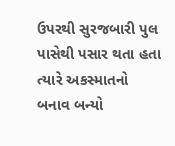ઉપરથી સુરજબારી પુલ પાસેથી પસાર થતા હતા ત્યારે અકસ્માતનો બનાવ બન્યો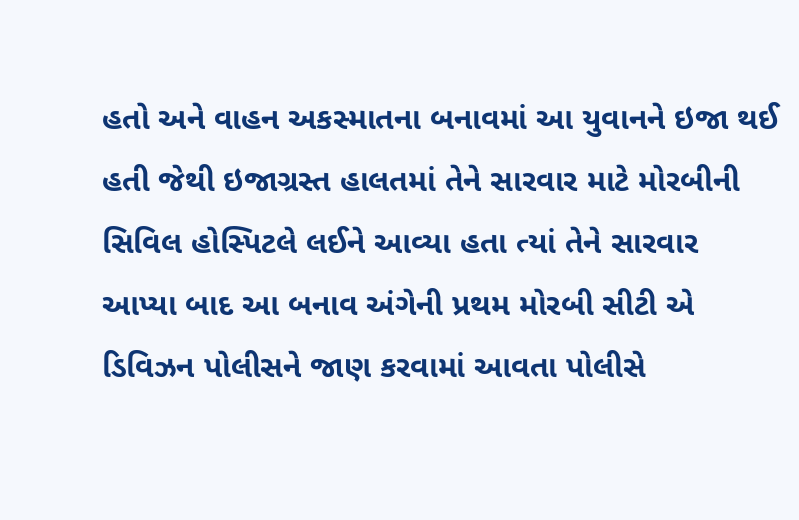હતો અને વાહન અકસ્માતના બનાવમાં આ યુવાનને ઇજા થઈ હતી જેથી ઇજાગ્રસ્ત હાલતમાં તેને સારવાર માટે મોરબીની સિવિલ હોસ્પિટલે લઈને આવ્યા હતા ત્યાં તેને સારવાર આપ્યા બાદ આ બનાવ અંગેની પ્રથમ મોરબી સીટી એ ડિવિઝન પોલીસને જાણ કરવામાં આવતા પોલીસે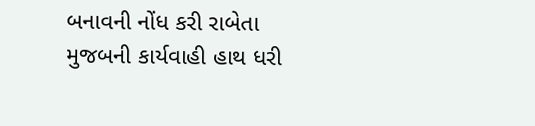બનાવની નોંધ કરી રાબેતા મુજબની કાર્યવાહી હાથ ધરી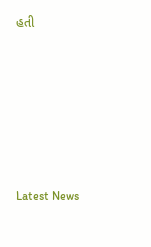હતી






Latest News